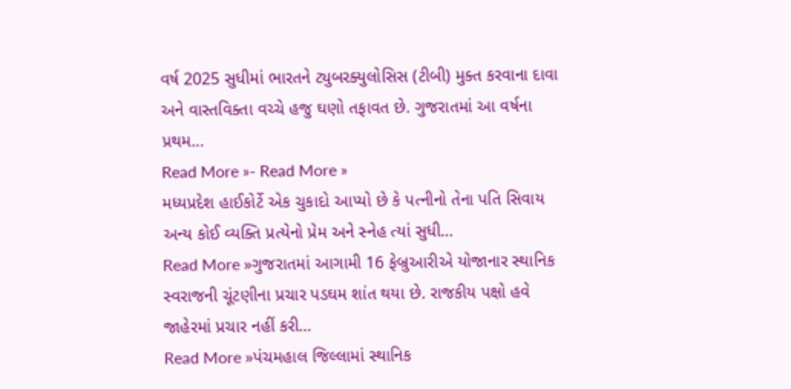વર્ષ 2025 સુધીમાં ભારતને ટ્યુબરક્યુલોસિસ (ટીબી) મુક્ત કરવાના દાવા અને વાસ્તવિક્તા વચ્ચે હજુ ઘણો તફાવત છે. ગુજરાતમાં આ વર્ષના પ્રથમ…
Read More »- Read More »
મધ્યપ્રદેશ હાઈકોર્ટે એક ચુકાદો આપ્યો છે કે પત્નીનો તેના પતિ સિવાય અન્ય કોઈ વ્યક્તિ પ્રત્યેનો પ્રેમ અને સ્નેહ ત્યાં સુધી…
Read More »ગુજરાતમાં આગામી 16 ફેબ્રુઆરીએ યોજાનાર સ્થાનિક સ્વરાજની ચૂંટણીના પ્રચાર પડઘમ શાંત થયા છે. રાજકીય પક્ષો હવે જાહેરમાં પ્રચાર નહીં કરી…
Read More »પંચમહાલ જિલ્લામાં સ્થાનિક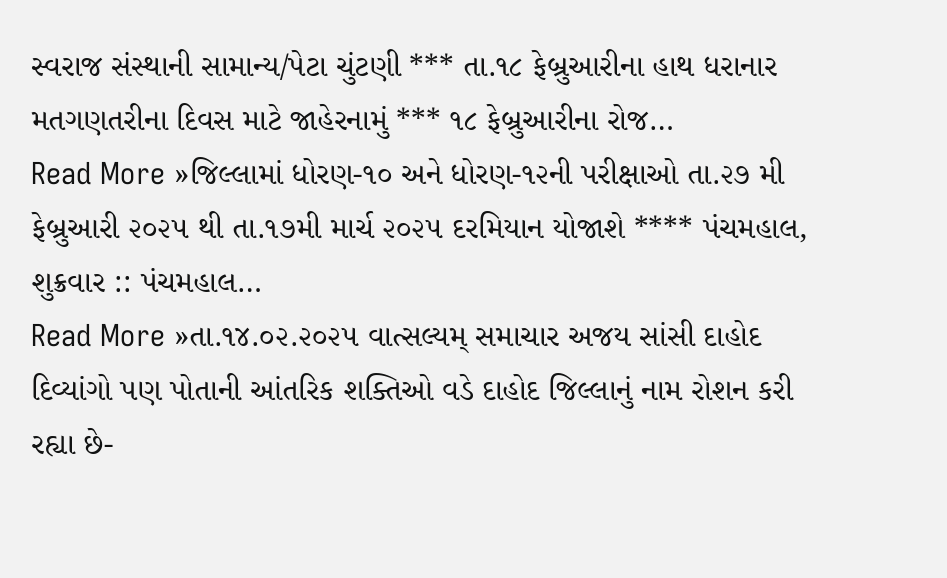સ્વરાજ સંસ્થાની સામાન્ય/પેટા ચુંટણી *** તા.૧૮ ફેબ્રુઆરીના હાથ ધરાનાર મતગણતરીના દિવસ માટે જાહેરનામું *** ૧૮ ફેબ્રુઆરીના રોજ…
Read More »જિલ્લામાં ધોરણ-૧૦ અને ધોરણ-૧૨ની પરીક્ષાઓ તા.૨૭ મી ફેબ્રુઆરી ૨૦૨૫ થી તા.૧૭મી માર્ચ ૨૦૨૫ દરમિયાન યોજાશે **** પંચમહાલ, શુક્રવાર :: પંચમહાલ…
Read More »તા.૧૪.૦૨.૨૦૨૫ વાત્સલ્યમ્ સમાચાર અજય સાંસી દાહોદ દિવ્યાંગો પણ પોતાની આંતરિક શક્તિઓ વડે દાહોદ જિલ્લાનું નામ રોશન કરી રહ્યા છે-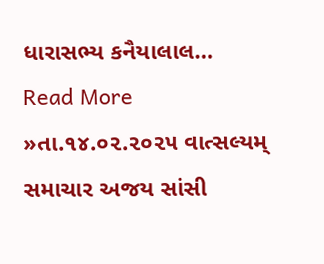ધારાસભ્ય કનૈયાલાલ…
Read More »તા.૧૪.૦૨.૨૦૨૫ વાત્સલ્યમ્ સમાચાર અજય સાંસી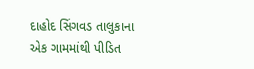દાહોદ સિંગવડ તાલુકાના એક ગામમાંથી પીડિત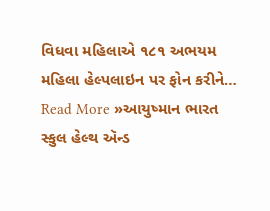વિધવા મહિલાએ ૧૮૧ અભયમ મહિલા હેલ્પલાઇન પર ફોન કરીને…
Read More »આયુષ્માન ભારત સ્કુલ હેલ્થ ઍન્ડ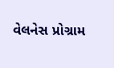વેલનેસ પ્રોગ્રામ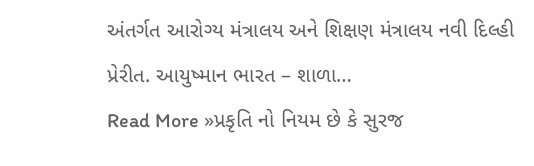અંતર્ગત આરોગ્ય મંત્રાલય અને શિક્ષણ મંત્રાલય નવી દિલ્હી પ્રેરીત. આયુષ્માન ભારત – શાળા…
Read More »પ્રકૃતિ નો નિયમ છે કે સુરજ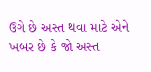ઉગે છે અસ્ત થવા માટે એને ખબર છે કે જો અસ્ત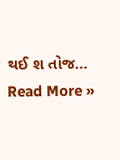થઈ શ તોજ…
Read More »